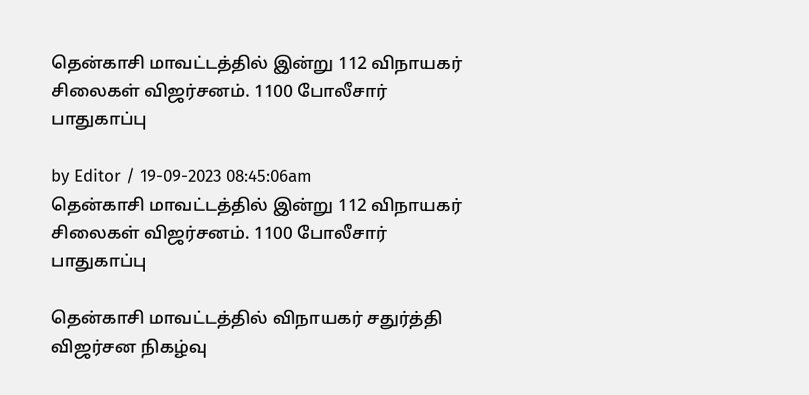தென்காசி மாவட்டத்தில் இன்று 112 விநாயகர் சிலைகள் விஜர்சனம். 1100 போலீசார் பாதுகாப்பு

by Editor / 19-09-2023 08:45:06am
தென்காசி மாவட்டத்தில் இன்று 112 விநாயகர் சிலைகள் விஜர்சனம். 1100 போலீசார் பாதுகாப்பு

தென்காசி மாவட்டத்தில் விநாயகர் சதுர்த்தி விஜர்சன நிகழ்வு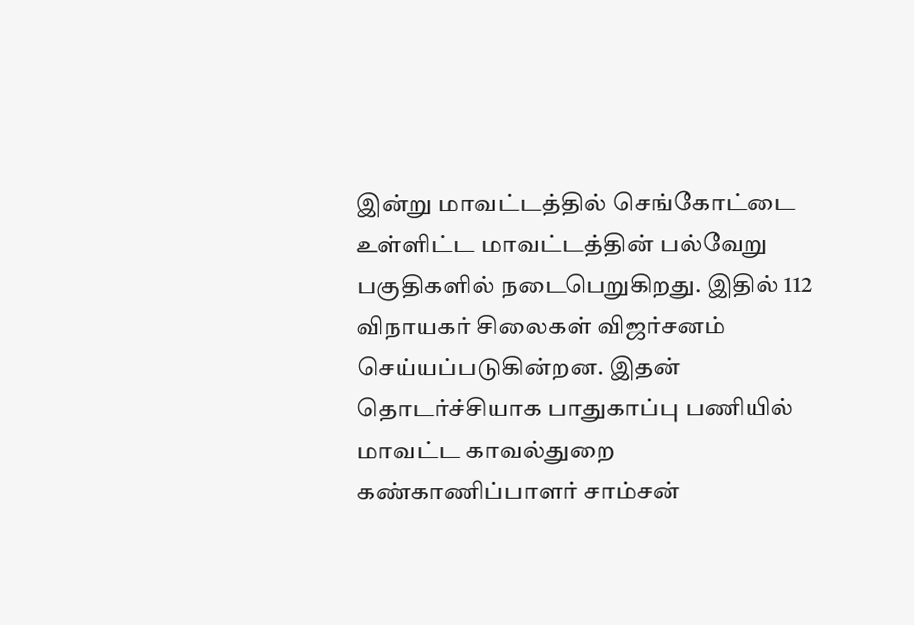இன்று மாவட்டத்தில் செங்கோட்டை உள்ளிட்ட மாவட்டத்தின் பல்வேறு பகுதிகளில் நடைபெறுகிறது. இதில் 112 விநாயகர் சிலைகள் விஜர்சனம் செய்யப்படுகின்றன. இதன் தொடர்ச்சியாக பாதுகாப்பு பணியில் மாவட்ட காவல்துறை கண்காணிப்பாளர் சாம்சன்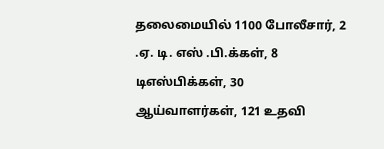தலைமையில் 1100 போலீசார், 2 .ஏ. டி. எஸ் .பி.க்கள், 8 டிஎஸ்பிக்கள், 30 ஆய்வாளர்கள், 121 உதவி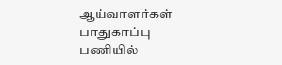ஆய்வாளர்கள் பாதுகாப்பு பணியில்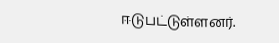ஈடுபட்டுள்ளனர்.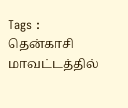Tags : தென்காசி மாவட்டத்தில்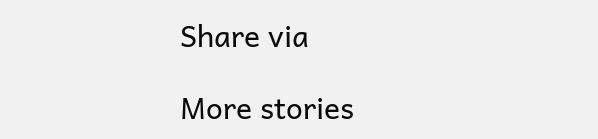Share via

More stories